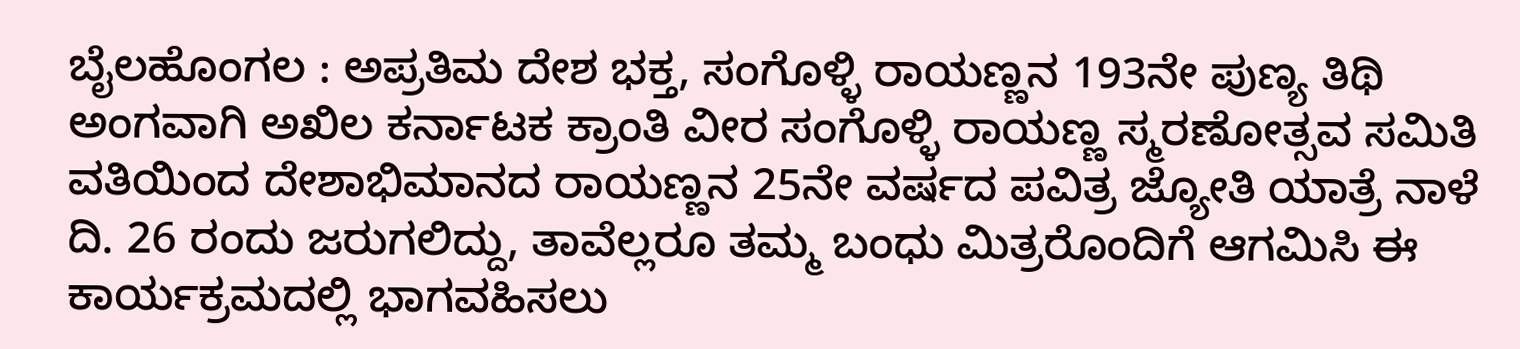ಬೈಲಹೊಂಗಲ : ಅಪ್ರತಿಮ ದೇಶ ಭಕ್ತ, ಸಂಗೊಳ್ಳಿ ರಾಯಣ್ಣನ 193ನೇ ಪುಣ್ಯ ತಿಥಿ ಅಂಗವಾಗಿ ಅಖಿಲ ಕರ್ನಾಟಕ ಕ್ರಾಂತಿ ವೀರ ಸಂಗೊಳ್ಳಿ ರಾಯಣ್ಣ ಸ್ಮರಣೋತ್ಸವ ಸಮಿತಿ ವತಿಯಿಂದ ದೇಶಾಭಿಮಾನದ ರಾಯಣ್ಣನ 25ನೇ ವರ್ಷದ ಪವಿತ್ರ ಜ್ಯೋತಿ ಯಾತ್ರೆ ನಾಳೆ ದಿ. 26 ರಂದು ಜರುಗಲಿದ್ದು, ತಾವೆಲ್ಲರೂ ತಮ್ಮ ಬಂಧು ಮಿತ್ರರೊಂದಿಗೆ ಆಗಮಿಸಿ ಈ ಕಾರ್ಯಕ್ರಮದಲ್ಲಿ ಭಾಗವಹಿಸಲು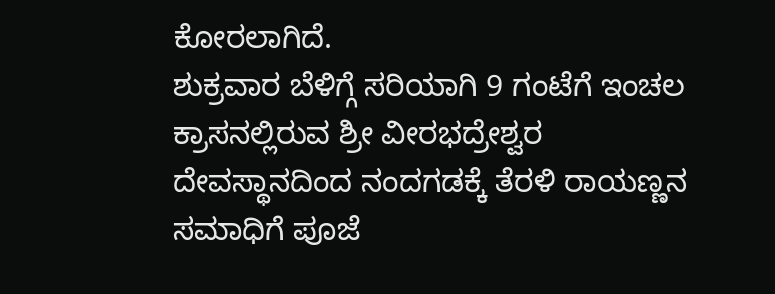ಕೋರಲಾಗಿದೆ.
ಶುಕ್ರವಾರ ಬೆಳಿಗ್ಗೆ ಸರಿಯಾಗಿ 9 ಗಂಟೆಗೆ ಇಂಚಲ ಕ್ರಾಸನಲ್ಲಿರುವ ಶ್ರೀ ವೀರಭದ್ರೇಶ್ವರ ದೇವಸ್ಥಾನದಿಂದ ನಂದಗಡಕ್ಕೆ ತೆರಳಿ ರಾಯಣ್ಣನ ಸಮಾಧಿಗೆ ಪೂಜೆ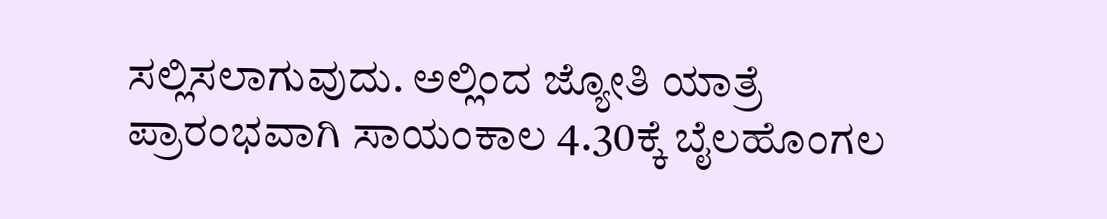ಸಲ್ಲಿಸಲಾಗುವುದು. ಅಲ್ಲಿಂದ ಜ್ಯೋತಿ ಯಾತ್ರೆ ಪ್ರಾರಂಭವಾಗಿ ಸಾಯಂಕಾಲ 4.30ಕ್ಕೆ ಬೈಲಹೊಂಗಲ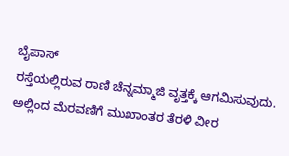ಬೈಪಾಸ್
ರಸ್ತೆಯಲ್ಲಿರುವ ರಾಣಿ ಚೆನ್ನಮ್ಮಾಜಿ ವೃತ್ತಕ್ಕೆ ಆಗಮಿಸುವುದು. ಅಲ್ಲಿಂದ ಮೆರವಣಿಗೆ ಮುಖಾಂತರ ತೆರಳಿ ವೀರ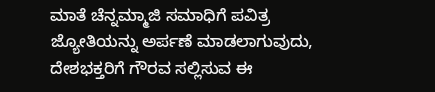ಮಾತೆ ಚೆನ್ನಮ್ಮಾಜಿ ಸಮಾಧಿಗೆ ಪವಿತ್ರ ಜ್ಯೋತಿಯನ್ನು ಅರ್ಪಣೆ ಮಾಡಲಾಗುವುದು, ದೇಶಭಕ್ತರಿಗೆ ಗೌರವ ಸಲ್ಲಿಸುವ ಈ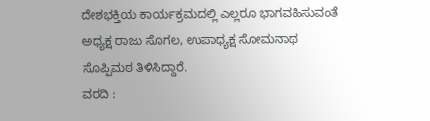ದೇಶಭಕ್ತಿಯ ಕಾರ್ಯಕ್ರಮದಲ್ಲಿ ಎಲ್ಲರೂ ಭಾಗವಹಿಸುವಂತೆ ಅಧ್ಯಕ್ಷ ರಾಜು ಸೊಗಲ, ಉಪಾಧ್ಯಕ್ಷ ಸೋಮನಾಥ ಸೊಪ್ಪಿಮಠ ತಿಳಿಸಿದ್ದಾರೆ.
ವರದಿ :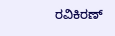ರವಿಕಿರಣ್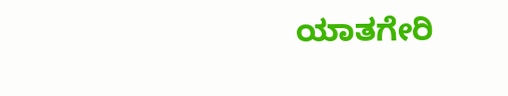ಯಾತಗೇರಿ